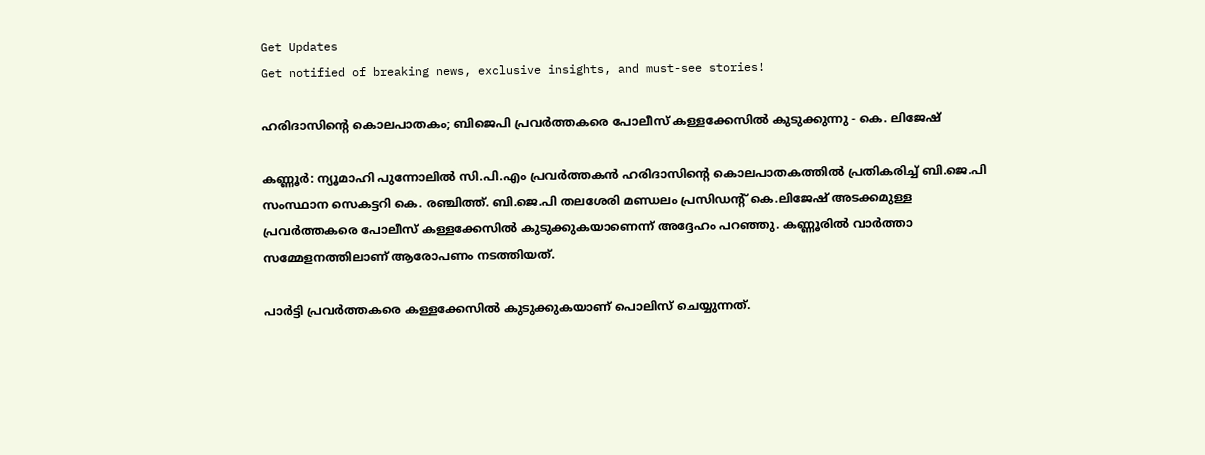Get Updates
Get notified of breaking news, exclusive insights, and must-see stories!

ഹരിദാസിന്റെ കൊലപാതകം; ബിജെപി പ്രവര്‍ത്തകരെ പോലീസ് കള്ളക്കേസില്‍ കുടുക്കുന്നു - കെ. ലിജേഷ്

കണ്ണൂര്‍: ന്യൂമാഹി പുന്നോലില്‍ സി.പി.എം പ്രവര്‍ത്തകന്‍ ഹരിദാസിന്റെ കൊലപാതകത്തില്‍ പ്രതികരിച്ച് ബി.ജെ.പി സംസ്ഥാന സെകട്ടറി കെ. രഞ്ചിത്ത്. ബി.ജെ.പി തലശേരി മണ്ഡലം പ്രസിഡന്റ് കെ.ലിജേഷ് അടക്കമുള്ള പ്രവര്‍ത്തകരെ പോലീസ് കള്ളക്കേസില്‍ കുടുക്കുകയാണെന്ന് അദ്ദേഹം പറഞ്ഞു. കണ്ണൂരില്‍ വാര്‍ത്താ സമ്മേളനത്തിലാണ് ആരോപണം നടത്തിയത്.

പാര്‍ട്ടി പ്രവര്‍ത്തകരെ കള്ളക്കേസില്‍ കുടുക്കുകയാണ് പൊലിസ് ചെയ്യുന്നത്.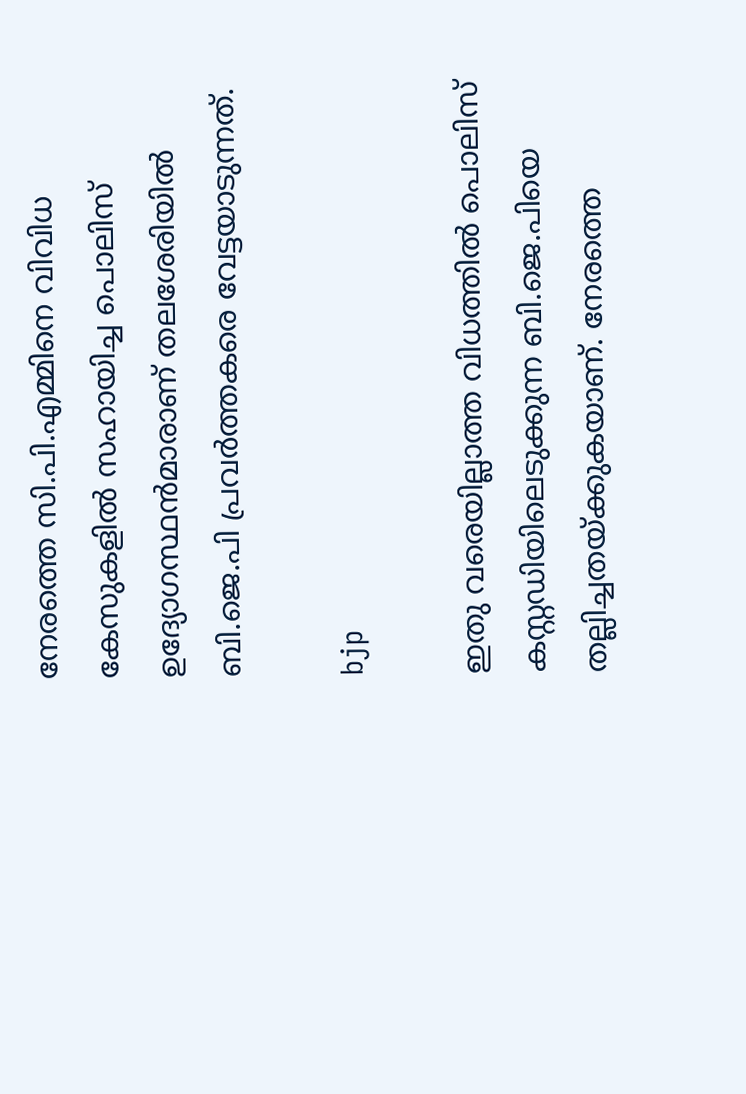നേരത്തെ സി.പി.എമ്മിനെ വിവിധ കേസുകളില്‍ സഹായിച്ച പൊലിസ് ഉദ്യോഗസ്ഥന്‍മാരാണ് തലശേരിയില്‍ ബി.ജെ.പി പ്രവര്‍ത്തകരെ വേട്ടയാടുന്നത്.

bjp

ഇതു വരെയില്ലാത്ത വിധത്തില്‍ പൊലിസ് കസ്റ്റഡിയിലെടുക്കുന്ന ബി.ജെ.പിയെ തല്ലിച്ചതയ്ക്കുകയാണ്. നേരത്തെ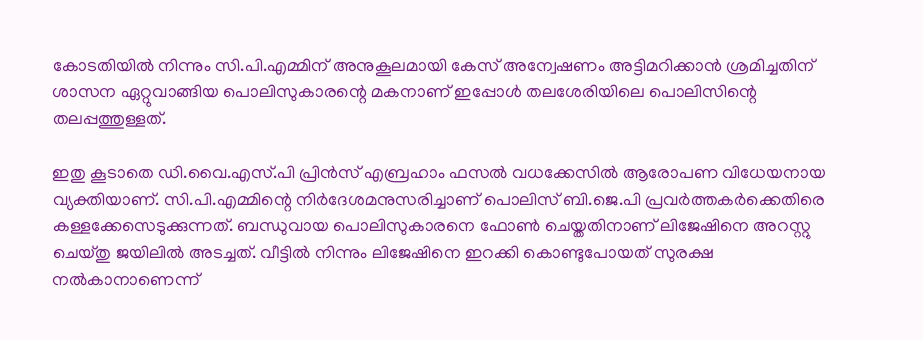കോടതിയില്‍ നിന്നും സി.പി.എമ്മിന് അനുകൂലമായി കേസ് അന്വേഷണം അട്ടിമറിക്കാന്‍ ശ്രമിച്ചതിന് ശാസന ഏറ്റുവാങ്ങിയ പൊലിസുകാരന്റെ മകനാണ് ഇപ്പോള്‍ തലശേരിയിലെ പൊലിസിന്റെ തലപ്പത്തുള്ളത്.

ഇതു കൂടാതെ ഡി.വൈ.എസ്.പി പ്രിന്‍സ് എബ്രഹാം ഫസല്‍ വധക്കേസില്‍ ആരോപണ വിധേയനായ വ്യക്തിയാണ്. സി.പി.എമ്മിന്റെ നിര്‍ദേശമനുസരിച്ചാണ് പൊലിസ് ബി.ജെ.പി പ്രവര്‍ത്തകര്‍ക്കെതിരെ കള്ളക്കേസെടുക്കുന്നത്. ബന്ധുവായ പൊലിസുകാരനെ ഫോണ്‍ ചെയ്തതിനാണ് ലിജേഷിനെ അറസ്റ്റു ചെയ്തു ജയിലില്‍ അടച്ചത്. വീട്ടില്‍ നിന്നും ലിജേഷിനെ ഇറക്കി കൊണ്ടുപോയത് സുരക്ഷ നല്‍കാനാണെന്ന്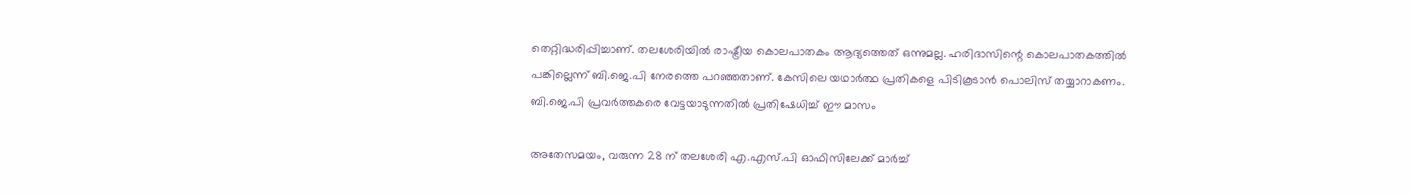തെറ്റിദ്ധരിപ്പിച്ചാണ്. തലശേരിയില്‍ രാഷ്ട്രീയ കൊലപാതകം ആദ്യത്തെത് ഒന്നുമല്ല. ഹരിദാസിന്റെ കൊലപാതകത്തില്‍ പങ്കില്ലെന്ന് ബി.ജെ.പി നേരത്തെ പറഞ്ഞതാണ്. കേസിലെ യഥാര്‍ത്ഥ പ്രതികളെ പിടികൂടാന്‍ പൊലിസ് തയ്യാറാകണം. ബി.ജെ.പി പ്രവര്‍ത്തകരെ വേട്ടയാടുന്നതില്‍ പ്രതിഷേധിച്ച് ഈ മാസം

അതേസമയം, വരുന്ന 28 ന് തലശേരി എ.എസ്.പി ഓഫിസിലേക്ക് മാര്‍ച്ച്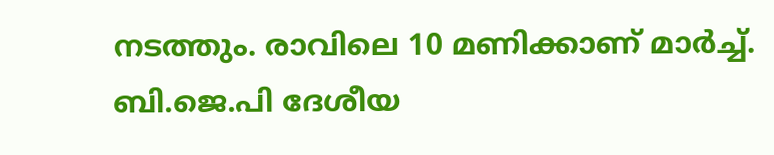നടത്തും. രാവിലെ 10 മണിക്കാണ് മാര്‍ച്ച്. ബി.ജെ.പി ദേശീയ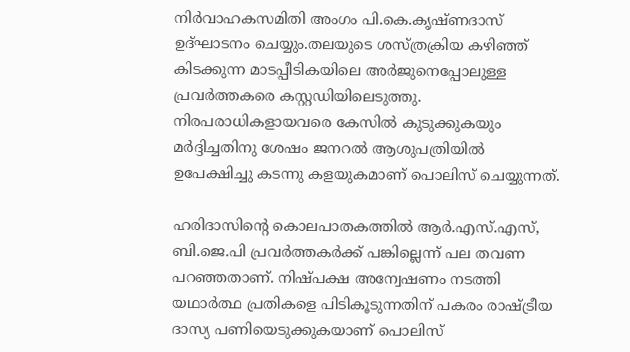നിര്‍വാഹകസമിതി അംഗം പി.കെ.കൃഷ്ണദാസ് ഉദ്ഘാടനം ചെയ്യും.തലയുടെ ശസ്ത്രക്രിയ കഴിഞ്ഞ് കിടക്കുന്ന മാടപ്പീടികയിലെ അര്‍ജുനെപ്പോലുള്ള പ്രവര്‍ത്തകരെ കസ്റ്റഡിയിലെടുത്തു. നിരപരാധികളായവരെ കേസില്‍ കുടുക്കുകയും മര്‍ദ്ദിച്ചതിനു ശേഷം ജനറല്‍ ആശുപത്രിയില്‍ ഉപേക്ഷിച്ചു കടന്നു കളയുകമാണ് പൊലിസ് ചെയ്യുന്നത്.

ഹരിദാസിന്റെ കൊലപാതകത്തില്‍ ആര്‍.എസ്.എസ്, ബി.ജെ.പി പ്രവര്‍ത്തകര്‍ക്ക് പങ്കില്ലെന്ന് പല തവണ പറഞ്ഞതാണ്. നിഷ്പക്ഷ അന്വേഷണം നടത്തി യഥാര്‍ത്ഥ പ്രതികളെ പിടികൂടുന്നതിന് പകരം രാഷ്ട്രീയ ദാസ്യ പണിയെടുക്കുകയാണ് പൊലിസ്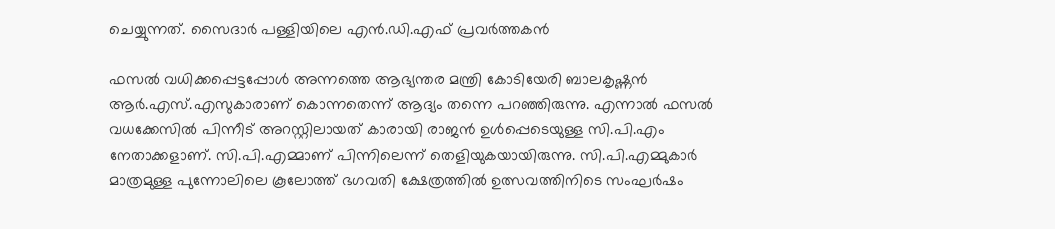ചെയ്യുന്നത്. സൈദാര്‍ പള്ളിയിലെ എന്‍.ഡി.എഫ് പ്രവര്‍ത്തകന്‍

ഫസല്‍ വധിക്കപ്പെട്ടപ്പോള്‍ അന്നത്തെ ആഭ്യന്തര മന്ത്രി കോടിയേരി ബാലകൃഷ്ണന്‍ ആര്‍.എസ്.എസുകാരാണ് കൊന്നതെന്ന് ആദ്യം തന്നെ പറഞ്ഞിരുന്നു. എന്നാല്‍ ഫസല്‍ വധക്കേസില്‍ പിന്നീട് അറസ്റ്റിലായത് കാരായി രാജന്‍ ഉള്‍പ്പെടെയുള്ള സി.പി.എം നേതാക്കളാണ്. സി.പി.എമ്മാണ് പിന്നിലെന്ന് തെളിയുകയായിരുന്നു. സി.പി.എമ്മുകാര്‍ മാത്രമുള്ള പുന്നോലിലെ കൂലോത്ത് ഭഗവതി ക്ഷേത്രത്തില്‍ ഉത്സവത്തിനിടെ സംഘര്‍ഷം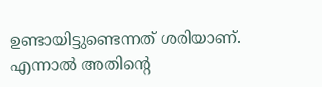ഉണ്ടായിട്ടുണ്ടെന്നത് ശരിയാണ്.
എന്നാല്‍ അതിന്റെ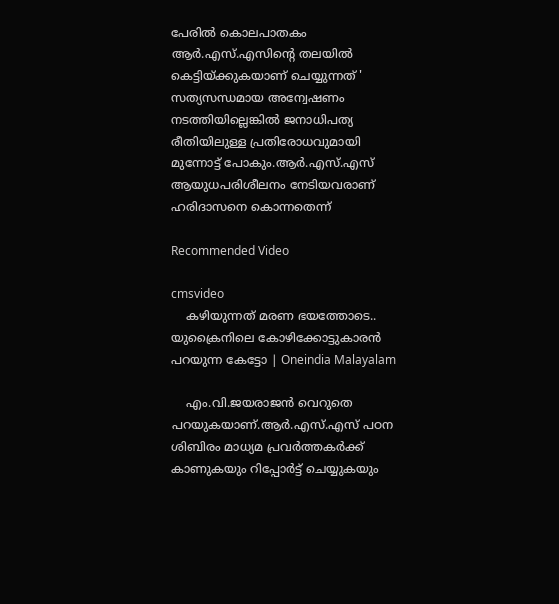പേരില്‍ കൊലപാതകം ആര്‍.എസ്.എസിന്റെ തലയില്‍ കെട്ടിയ്ക്കുകയാണ് ചെയ്യുന്നത് ' സത്യസന്ധമായ അന്വേഷണം നടത്തിയില്ലെങ്കില്‍ ജനാധിപത്യ രീതിയിലുള്ള പ്രതിരോധവുമായി മുന്നോട്ട് പോകും.ആര്‍.എസ്.എസ് ആയുധപരിശീലനം നേടിയവരാണ് ഹരിദാസനെ കൊന്നതെന്ന്

Recommended Video

cmsvideo
    കഴിയുന്നത് മരണ ഭയത്തോടെ.. യുക്രൈനിലെ കോഴിക്കോട്ടുകാരൻ പറയുന്ന കേട്ടോ | Oneindia Malayalam

    എം.വി.ജയരാജന്‍ വെറുതെ പറയുകയാണ്.ആര്‍.എസ്.എസ് പഠന ശിബിരം മാധ്യമ പ്രവര്‍ത്തകര്‍ക്ക് കാണുകയും റിപ്പോര്‍ട്ട് ചെയ്യുകയും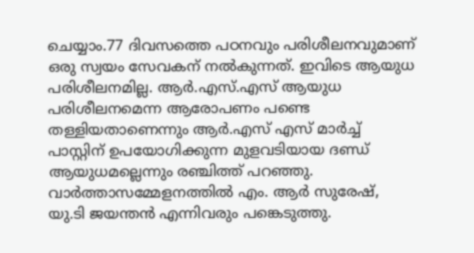ചെയ്യാം.77 ദിവസത്തെ പഠനവും പരിശീലനവുമാണ് ഒരു സ്വയം സേവകന് നല്‍കുന്നത്. ഇവിടെ ആയുധ പരിശീലനമില്ല. ആര്‍.എസ്.എസ് ആയുധ പരിശീലനമെന്ന ആരോപണം പണ്ടെ തള്ളിയതാണെന്നും ആര്‍.എസ് എസ് മാര്‍ച്ച് പാസ്റ്റിന് ഉപയോഗിക്കുന്ന മുളവടിയായ ദണ്ഡ് ആയുധമല്ലെന്നും രഞ്ചിത്ത് പറഞ്ഞു. വാര്‍ത്താസമ്മേളനത്തില്‍ എം. ആര്‍ സുരേഷ്, യു.ടി ജയന്തന്‍ എന്നിവരും പങ്കെടുത്തു.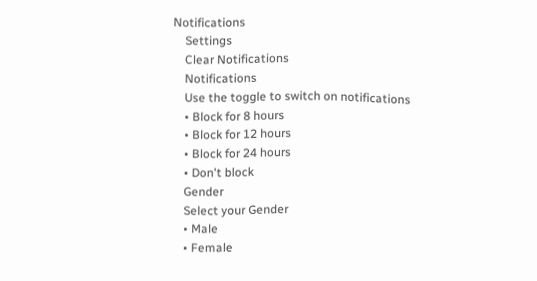Notifications
    Settings
    Clear Notifications
    Notifications
    Use the toggle to switch on notifications
    • Block for 8 hours
    • Block for 12 hours
    • Block for 24 hours
    • Don't block
    Gender
    Select your Gender
    • Male
    • Female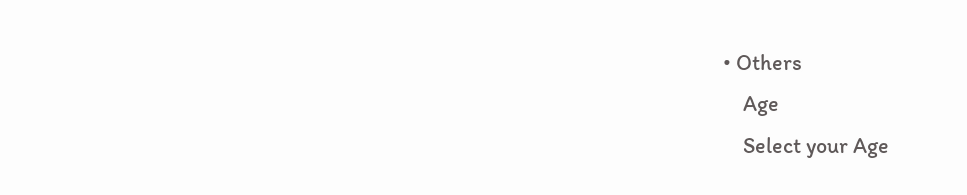• Others
    Age
    Select your Age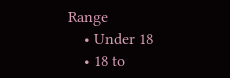Range
    • Under 18
    • 18 to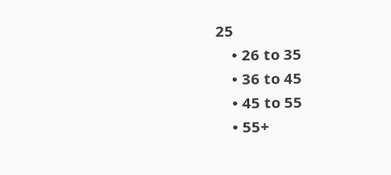25
    • 26 to 35
    • 36 to 45
    • 45 to 55
    • 55+